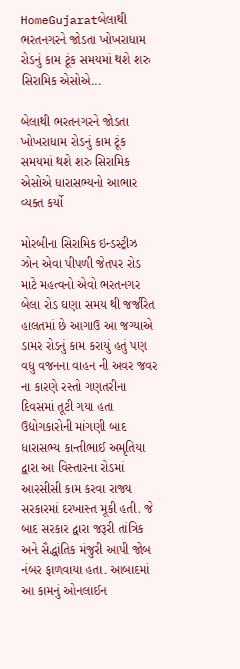HomeGujaratબેલાથી ભરતનગરને જોડતા ખોખરાધામ રોડનું કામ ટૂંક સમયમાં થશે શરુ સિરામિક એસોએ...

બેલાથી ભરતનગરને જોડતા ખોખરાધામ રોડનું કામ ટૂંક સમયમાં થશે શરુ સિરામિક એસોએ ધારાસભ્યનો આભાર વ્યક્ત કર્યો

મોરબીના સિરામિક ઇન્ડસ્ટ્રીઝ ઝોન એવા પીપળી જેતપર રોડ માટે મહત્વનો એવો ભરતનગર બેલા રોડ ઘણા સમય થી જર્જરિત હાલતમાં છે આગાઉ આ જગ્યાએ ડામર રોડનું કામ કરાયું હતું પણ વધુ વજનના વાહન ની અવર જવર ના કારણે રસ્તો ગણતરીના દિવસમાં તૂટી ગયા હતા ઉદ્યોગકારોની માંગણી બાદ ધારાસભ્ય કાન્તીભાઈ અમૃતિયા દ્વારા આ વિસ્તારના રોડમાં આરસીસી કામ કરવા રાજ્ય સરકારમાં દરખાસ્ત મૂકી હતી. જે બાદ સરકાર દ્વારા જરૂરી તાંત્રિક અને સૈદ્ધાંતિક મંજુરી આપી જોબ નંબર ફાળવાયા હતા. આબાદમાં આ કામનું ઓનલાઈન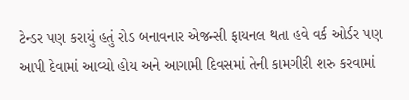ટેન્ડર પણ કરાયું હતું રોડ બનાવનાર એજન્સી ફાયનલ થતા હવે વર્ક ઓર્ડર પણ આપી દેવામાં આવ્યો હોય અને આગામી દિવસમાં તેની કામગીરી શરુ કરવામાં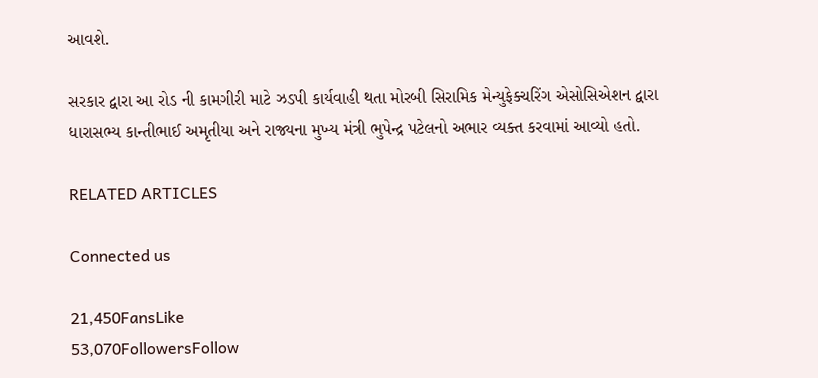આવશે.

સરકાર દ્વારા આ રોડ ની કામગીરી માટે ઝડપી કાર્યવાહી થતા મોરબી સિરામિક મેન્યુફેક્ચરિંગ એસોસિએશન દ્વારા ધારાસભ્ય કાન્તીભાઈ અમૃતીયા અને રાજ્યના મુખ્ય મંત્રી ભુપેન્દ્ર પટેલનો અભાર વ્યક્ત કરવામાં આવ્યો હતો.

RELATED ARTICLES

Connected us

21,450FansLike
53,070FollowersFollow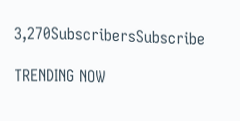3,270SubscribersSubscribe

TRENDING NOW